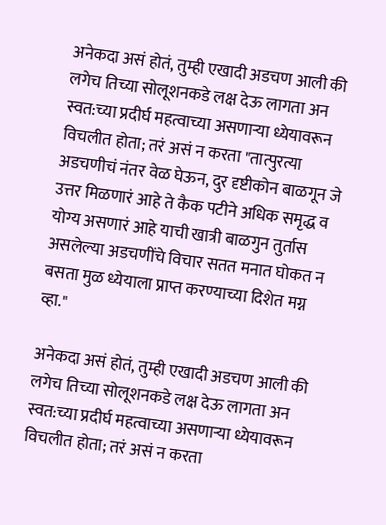अनेकदा असं होतं, तुम्ही एखादी अडचण आली की लगेच तिच्या सोलूशनकडे लक्ष देऊ लागता अन स्वत:च्या प्रदीर्घ महत्वाच्या असणाऱ्या ध्येयावरून विचलीत होता; तरं असं न करता "तात्पुरत्या अडचणीचं नंतर वेळ घेऊन, दुर दृष्टीकोन बाळगून जे उत्तर मिळणारं आहे ते कैक पटीने अधिक समृद्ध व योग्य असणारं आहे याची खात्री बाळगुन तुर्तास असलेल्या अडचणींचे विचार सतत मनात घोकत न बसता मुळ ध्येयाला प्राप्त करण्याच्या दिशेत मग्न व्हा."

अनेकदा असं होतं, तुम्ही एखादी अडचण आली की लगेच तिच्या सोलूशनकडे लक्ष देऊ लागता अन स्वत:च्या प्रदीर्घ महत्वाच्या असणाऱ्या ध्येयावरून विचलीत होता; तरं असं न करता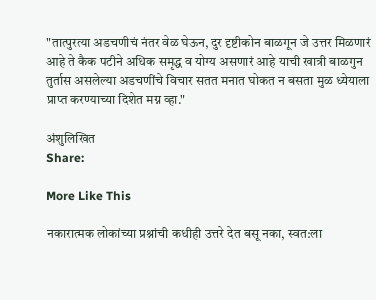"तात्पुरत्या अडचणीचं नंतर वेळ घेऊन, दुर दृष्टीकोन बाळगून जे उत्तर मिळणारं आहे ते कैक पटीने अधिक समृद्ध व योग्य असणारं आहे याची खात्री बाळगुन तुर्तास असलेल्या अडचणींचे विचार सतत मनात घोकत न बसता मुळ ध्येयाला प्राप्त करण्याच्या दिशेत मग्न व्हा."

अंशुलिखित
Share:

More Like This

नकारात्मक लोकांच्या प्रश्नांची कधीही उत्तरे देत बसू नका, स्वत:ला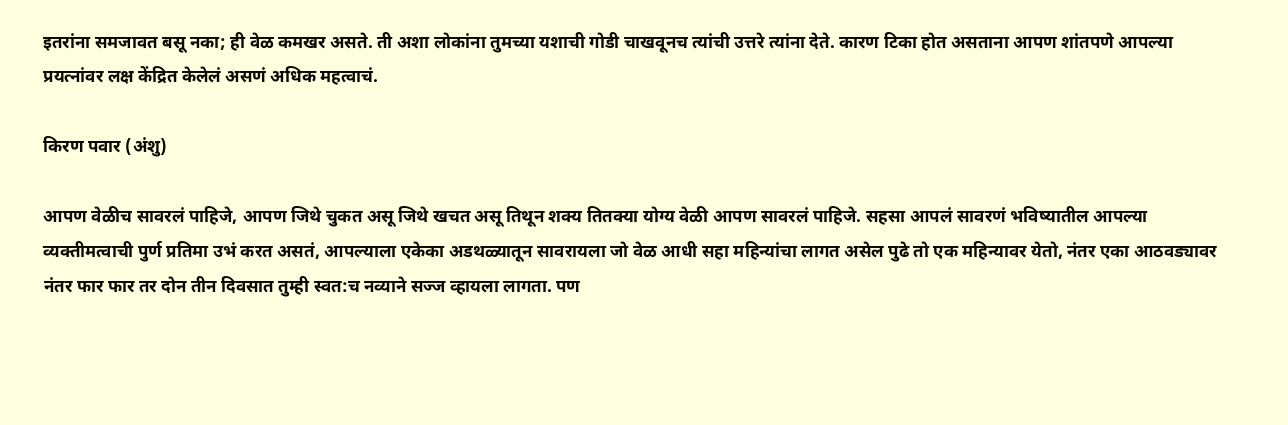इतरांना समजावत बसू नका; ही वेळ कमखर असते. ती अशा लोकांना तुमच्या यशाची गोडी चाखवूनच त्यांची उत्तरे त्यांना देते. कारण टिका होत असताना आपण शांतपणे आपल्या प्रयत्नांवर लक्ष केंद्रित केलेलं असणं अधिक महत्वाचं.

किरण पवार (अंशु)

आपण वेळीच सावरलं पाहिजे, आपण जिथे चुकत असू जिथे खचत असू तिथून शक्य तितक्या योग्य वेळी आपण सावरलं पाहिजे. सहसा आपलं सावरणं भविष्यातील आपल्या व्यक्तीमत्वाची पुर्ण प्रतिमा उभं करत असतं, आपल्याला एकेका अडथळ्यातून सावरायला जो वेळ आधी सहा महिन्यांचा लागत असेल पुढे तो एक महिन्यावर येतो, नंतर एका आठवड्यावर नंतर फार फार तर दोन तीन दिवसात तुम्ही स्वत:च नव्याने सज्ज व्हायला लागता. पण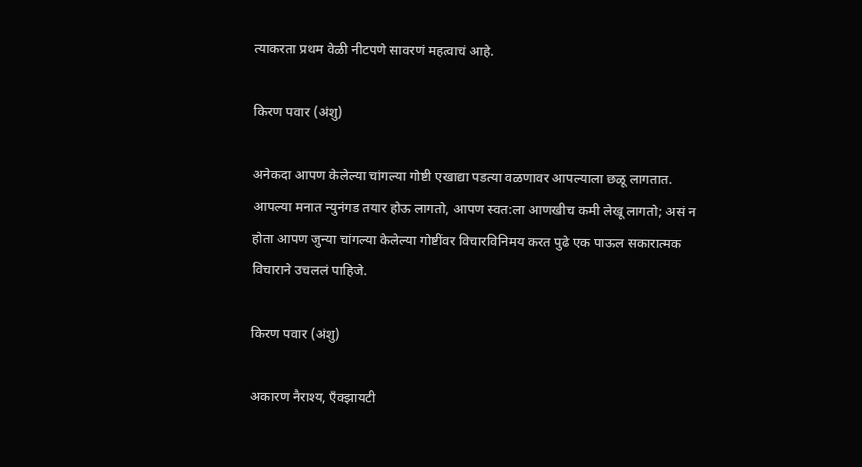त्याकरता प्रथम वेळी नीटपणे सावरणं महत्वाचं आहे.

किरण पवार (अंशु)

अनेकदा आपण केलेल्या चांगल्या गोष्टी एखाद्या पडत्या वळणावर आपल्याला छळू लागतात. आपल्या मनात न्युनंगड तयार होऊ लागतो, आपण स्वत:ला आणखीच कमी लेखू लागतो; असं न होता आपण जुन्या चांगल्या केलेल्या गोष्टींवर विचारविनिमय करत पुढे एक पाऊल सकारात्मक विचाराने उचललं पाहिजे.

किरण पवार (अंशु)

अकारण नैराश्य, एँक्झायटी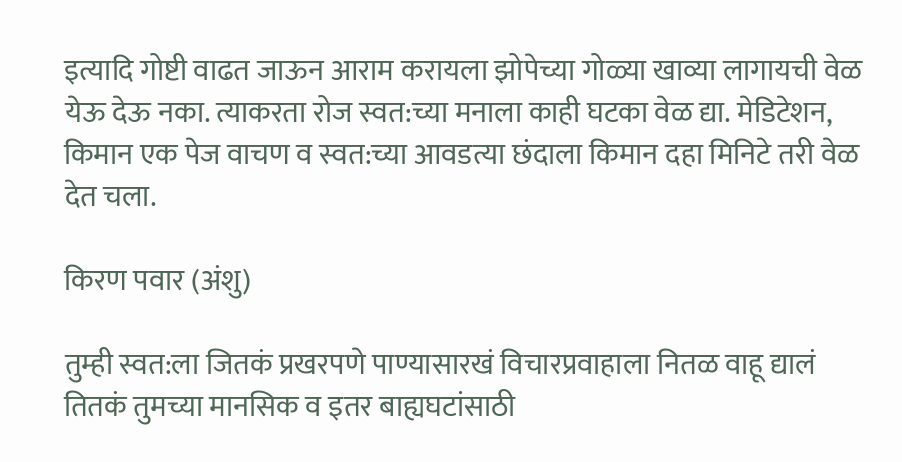इत्यादि गोष्टी वाढत जाऊन आराम करायला झोपेच्या गोळ्या खाव्या लागायची वेळ येऊ देऊ नका. त्याकरता रोज स्वत:च्या मनाला काही घटका वेळ द्या. मेडिटेशन, किमान एक पेज वाचण व स्वत:च्या आवडत्या छंदाला किमान दहा मिनिटे तरी वेळ देत चला.

किरण पवार (अंशु)

तुम्ही स्वत:ला जितकं प्रखरपणे पाण्यासारखं विचारप्रवाहाला नितळ वाहू द्यालं तितकं तुमच्या मानसिक व इतर बाह्यघटांसाठी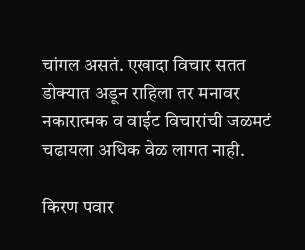चांगल असतं. एखादा विचार सतत डोक्यात अडून राहिला तर मनावर नकारात्मक व वाईट विचारांची जळमटं चढायला अधिक वेळ लागत नाही.

किरण पवार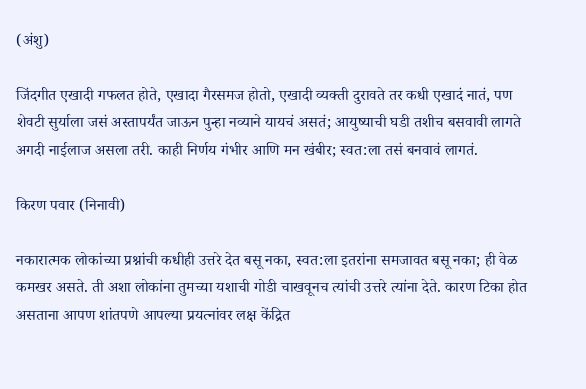(अंशु)

जिंदगीत एखादी गफलत होते, एखादा गैरसमज होतो, एखादी व्यक्ती दुरावते तर कधी एखादं नातं, पण शेवटी सुर्याला जसं अस्तापर्यंत जाऊन पुन्हा नव्याने यायचं असतं; आयुष्याची घडी तशीच बसवावी लागते अगदी नाईलाज असला तरी. काही निर्णय गंभीर आणि मन खंबीर; स्वत:ला तसं बनवावं लागतं.

किरण पवार (निनावी)

नकारात्मक लोकांच्या प्रश्नांची कधीही उत्तरे देत बसू नका, स्वत:ला इतरांना समजावत बसू नका; ही वेळ कमखर असते. ती अशा लोकांना तुमच्या यशाची गोडी चाखवूनच त्यांची उत्तरे त्यांना देते. कारण टिका होत असताना आपण शांतपणे आपल्या प्रयत्नांवर लक्ष केंद्रित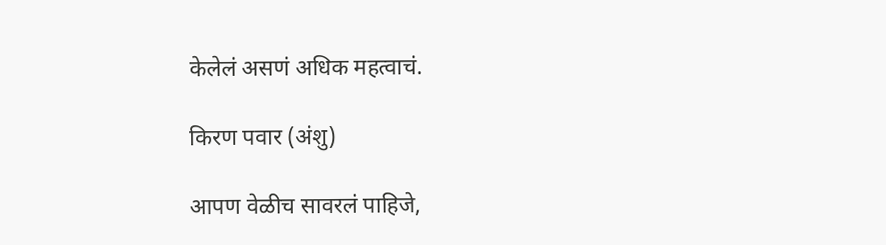केलेलं असणं अधिक महत्वाचं.

किरण पवार (अंशु)

आपण वेळीच सावरलं पाहिजे,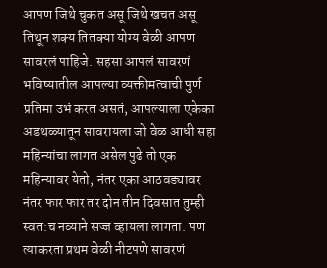आपण जिथे चुकत असू जिथे खचत असू तिथून शक्य तितक्या योग्य वेळी आपण सावरलं पाहिजे. सहसा आपलं सावरणं भविष्यातील आपल्या व्यक्तीमत्वाची पुर्ण प्रतिमा उभं करत असतं, आपल्याला एकेका अडथळ्यातून सावरायला जो वेळ आधी सहा महिन्यांचा लागत असेल पुढे तो एक महिन्यावर येतो, नंतर एका आठवड्यावर नंतर फार फार तर दोन तीन दिवसात तुम्ही स्वत:च नव्याने सज्ज व्हायला लागता. पण त्याकरता प्रथम वेळी नीटपणे सावरणं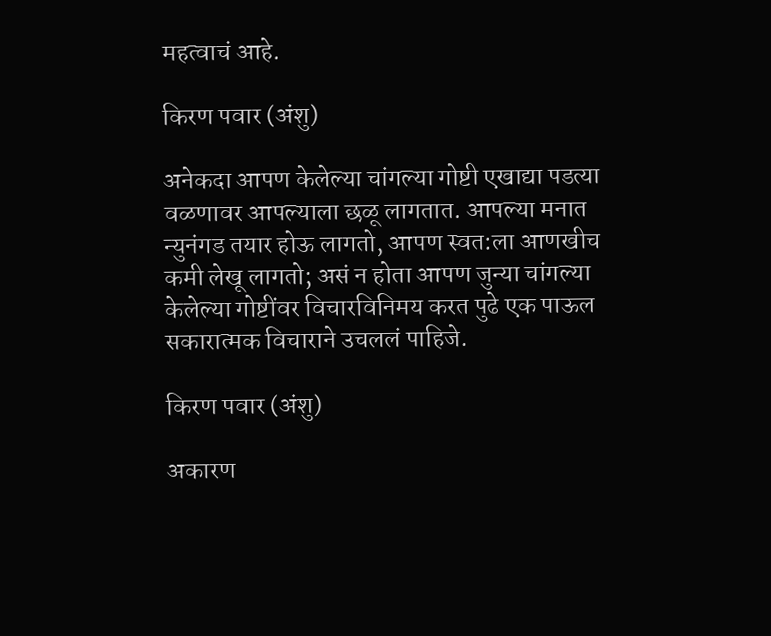महत्वाचं आहे.

किरण पवार (अंशु)

अनेकदा आपण केलेल्या चांगल्या गोष्टी एखाद्या पडत्या वळणावर आपल्याला छळू लागतात. आपल्या मनात न्युनंगड तयार होऊ लागतो, आपण स्वत:ला आणखीच कमी लेखू लागतो; असं न होता आपण जुन्या चांगल्या केलेल्या गोष्टींवर विचारविनिमय करत पुढे एक पाऊल सकारात्मक विचाराने उचललं पाहिजे.

किरण पवार (अंशु)

अकारण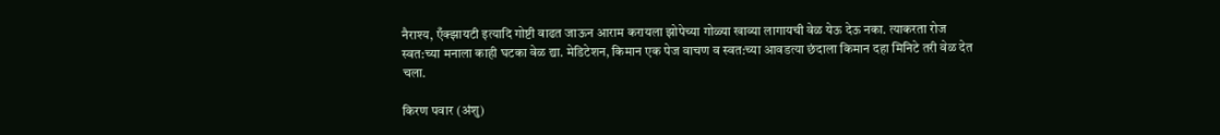नैराश्य, एँक्झायटी इत्यादि गोष्टी वाढत जाऊन आराम करायला झोपेच्या गोळ्या खाव्या लागायची वेळ येऊ देऊ नका. त्याकरता रोज स्वत:च्या मनाला काही घटका वेळ द्या. मेडिटेशन, किमान एक पेज वाचण व स्वत:च्या आवडत्या छंदाला किमान दहा मिनिटे तरी वेळ देत चला.

किरण पवार (अंशु)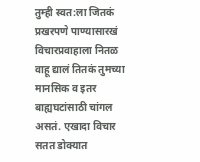तुम्ही स्वत:ला जितकं प्रखरपणे पाण्यासारखं विचारप्रवाहाला नितळ वाहू द्यालं तितकं तुमच्या मानसिक व इतर बाह्यघटांसाठी चांगल असतं. एखादा विचार सतत डोक्यात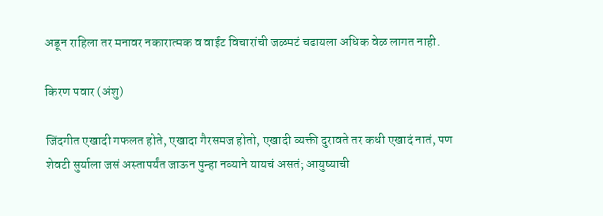अडून राहिला तर मनावर नकारात्मक व वाईट विचारांची जळमटं चढायला अधिक वेळ लागत नाही.

किरण पवार (अंशु)

जिंदगीत एखादी गफलत होते, एखादा गैरसमज होतो, एखादी व्यक्ती दुरावते तर कधी एखादं नातं, पण शेवटी सुर्याला जसं अस्तापर्यंत जाऊन पुन्हा नव्याने यायचं असतं; आयुष्याची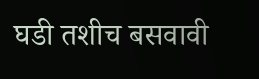घडी तशीच बसवावी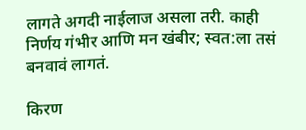लागते अगदी नाईलाज असला तरी. काही निर्णय गंभीर आणि मन खंबीर; स्वत:ला तसं बनवावं लागतं.

किरण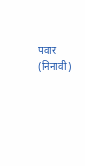पवार (निनावी)